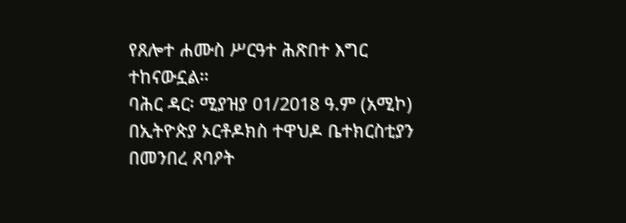የጸሎተ ሐሙስ ሥርዓተ ሕጽበተ እግር ተከናውኗል።
ባሕር ዳር፡ ሚያዝያ 01/2018 ዓ.ም (አሚኮ) በኢትዮጵያ ኦርቶዶክስ ተዋህዶ ቤተክርስቲያን በመንበረ ጸባዖት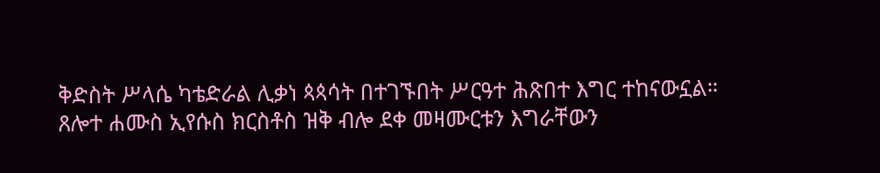ቅድስት ሥላሴ ካቴድራል ሊቃነ ጳጳሳት በተገኙበት ሥርዓተ ሕጽበተ እግር ተከናውኗል።
ጸሎተ ሐሙስ ኢየሱስ ክርስቶስ ዝቅ ብሎ ደቀ መዛሙርቱን እግራቸውን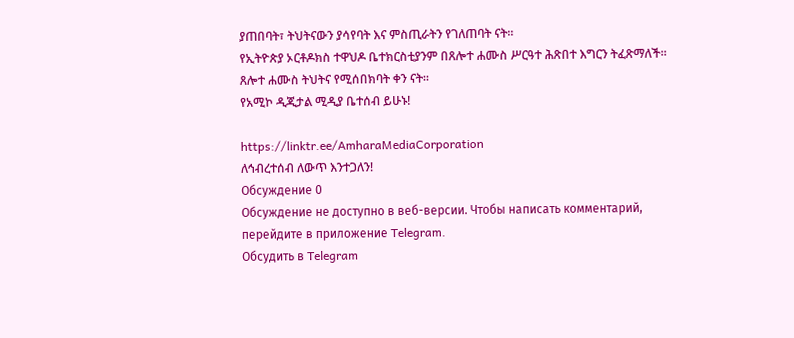ያጠበባት፣ ትህትናውን ያሳየባት እና ምስጢራትን የገለጠባት ናት።
የኢትዮጵያ ኦርቶዶክስ ተዋህዶ ቤተክርስቲያንም በጸሎተ ሐሙስ ሥርዓተ ሕጽበተ እግርን ትፈጽማለች። ጸሎተ ሐሙስ ትህትና የሚሰበክባት ቀን ናት።
የአሚኮ ዲጂታል ሚዲያ ቤተሰብ ይሁኑ!

https://linktr.ee/AmharaMediaCorporation
ለኅብረተሰብ ለውጥ እንተጋለን!
Обсуждение 0
Обсуждение не доступно в веб-версии. Чтобы написать комментарий, перейдите в приложение Telegram.
Обсудить в Telegram